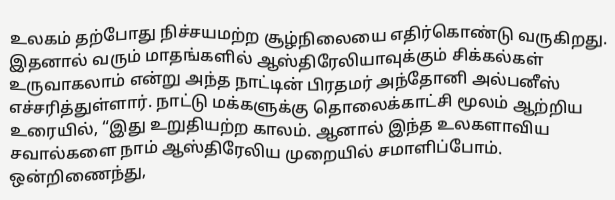உலகம் தற்போது நிச்சயமற்ற சூழ்நிலையை எதிர்கொண்டு வருகிறது. இதனால் வரும் மாதங்களில் ஆஸ்திரேலியாவுக்கும் சிக்கல்கள் உருவாகலாம் என்று அந்த நாட்டின் பிரதமர் அந்தோனி அல்பனீஸ் எச்சரித்துள்ளார். நாட்டு மக்களுக்கு தொலைக்காட்சி மூலம் ஆற்றிய உரையில், “இது உறுதியற்ற காலம். ஆனால் இந்த உலகளாவிய சவால்களை நாம் ஆஸ்திரேலிய முறையில் சமாளிப்போம். ஒன்றிணைந்து,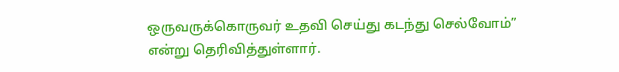ஒருவருக்கொருவர் உதவி செய்து கடந்து செல்வோம்” என்று தெரிவித்துள்ளார்.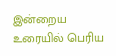இன்றைய உரையில் பெரிய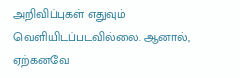அறிவிப்புகள் எதுவும் வெளியிடப்படவில்லை. ஆனால், ஏற்கனவே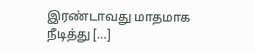இரண்டாவது மாதமாக நீடித்து […]